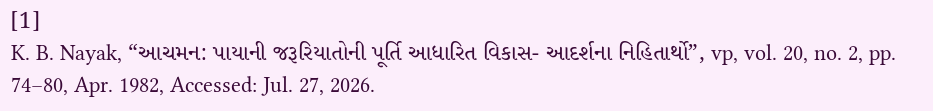[1]
K. B. Nayak, “આચમન: પાયાની જરૂરિયાતોની પૂર્તિ આધારિત વિકાસ- આદર્શના નિહિતાર્થો”, vp, vol. 20, no. 2, pp. 74–80, Apr. 1982, Accessed: Jul. 27, 2026.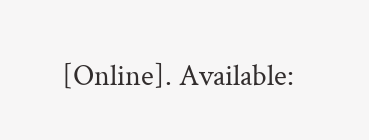[Online]. Available: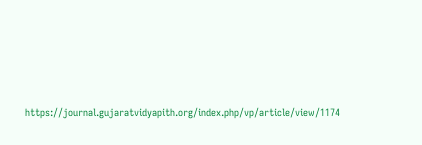https://journal.gujaratvidyapith.org/index.php/vp/article/view/1174